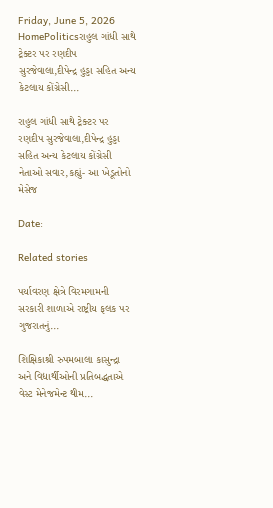Friday, June 5, 2026
HomePoliticsરાહુલ ગાંધી સાથે ટ્રેક્ટર પર રણદીપ સુરજેવાલા,દીપેન્દ્ર હુડ્ડા સહિત અન્ય કેટલાય કોંગ્રેસી...

રાહુલ ગાંધી સાથે ટ્રેક્ટર પર રણદીપ સુરજેવાલા,દીપેન્દ્ર હુડ્ડા સહિત અન્ય કેટલાય કોંગ્રેસી નેતાઓ સવાર,કહ્યું- આ ખેડૂતોનો મેસેજ

Date:

Related stories

પર્યાવરણ ક્ષેત્રે વિરમગામની સરકારી શાળાએ રાષ્ટ્રીય ફલક પર ગુજરાતનું...

શિક્ષિકાશ્રી રુપમબાલા કાસુન્દ્રા અને વિદ્યાર્થીઓની પ્રતિબદ્ધતાએ વેસ્ટ મેનેજમેન્ટ થીમ...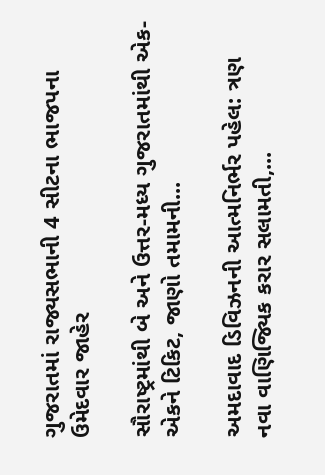ગુજરાતમાં રાજ્યસભાની 4 સીટના ભાજપના ઉમેદવાર જાહેર

સૌરાષ્ટ્રમાંથી બે અને ઉત્તર-મધ્ય ગુજરાતમાંથી એક-એકને ટિકિટ, જાણો તમામની...

અમદાવાદ ડિવિઝનની આત્મનિર્ભર પહેલ: ત્રણ નવા વાણિજ્યિક કરાર સલામતી,...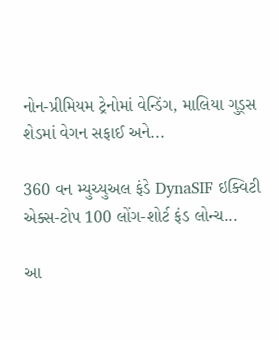નોન-પ્રીમિયમ ટ્રેનોમાં વેન્ડિંગ, માલિયા ગુડ્સ શેડમાં વેગન સફાઈ અને...

360 વન મ્યુચ્યુઅલ ફંડે DynaSIF ઇક્વિટી એક્સ-ટોપ 100 લોંગ-શોર્ટ ફંડ લોન્ચ...

આ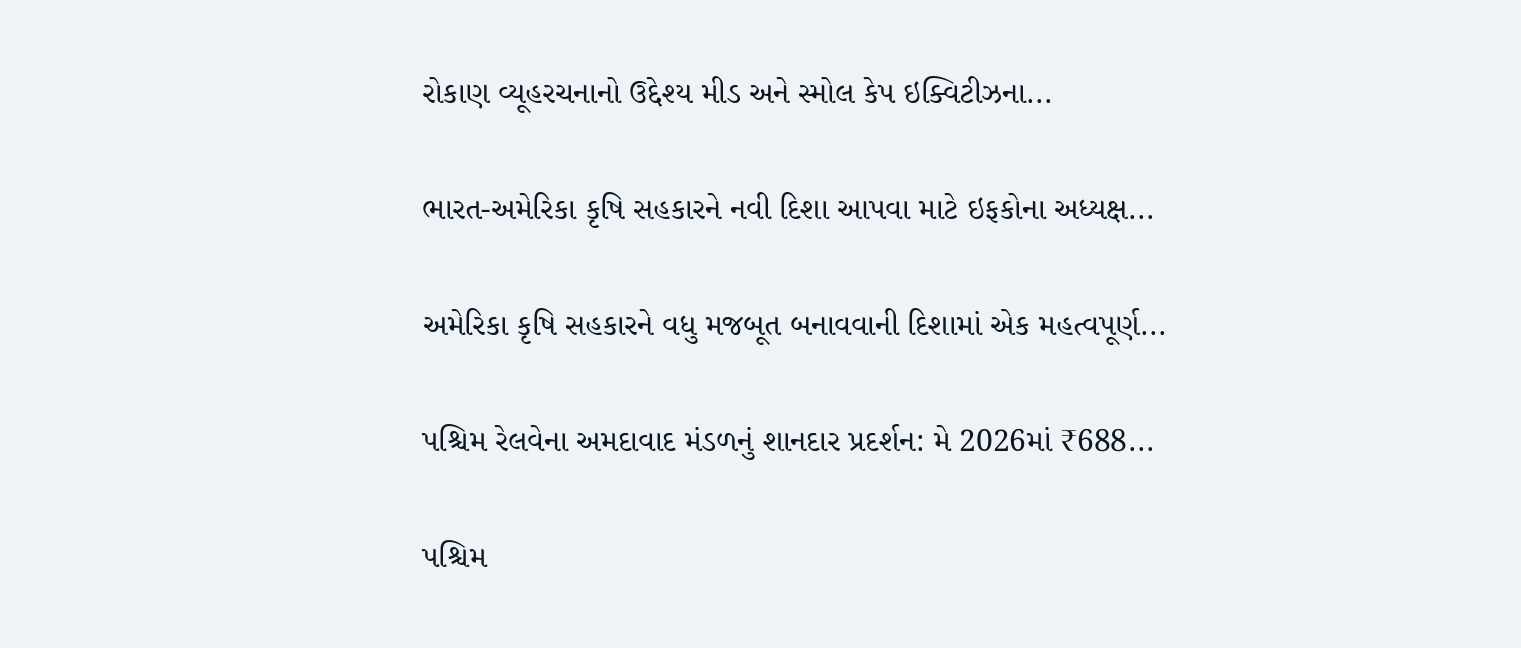રોકાણ વ્યૂહરચનાનો ઉદ્દેશ્ય મીડ અને સ્મોલ કેપ ઇક્વિટીઝના...

ભારત-અમેરિકા કૃષિ સહકારને નવી દિશા આપવા માટે ઇફકોના અધ્યક્ષ...

અમેરિકા કૃષિ સહકારને વધુ મજબૂત બનાવવાની દિશામાં એક મહત્વપૂર્ણ...

પશ્ચિમ રેલવેના અમદાવાદ મંડળનું શાનદાર પ્રદર્શન: મે 2026માં ₹688...

પશ્ચિમ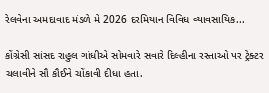રેલવેના અમદાવાદ મંડળે મે 2026 દરમિયાન વિવિધ વ્યાવસાયિક...

કોંગ્રેસી સાંસદ રાહુલ ગાંધીએ સોમવારે સવારે દિલ્હીના રસ્તાઓ પર ટ્રેક્ટર ચલાવીને સૌ કૌઈને ચોંકાવી દીધા હતા.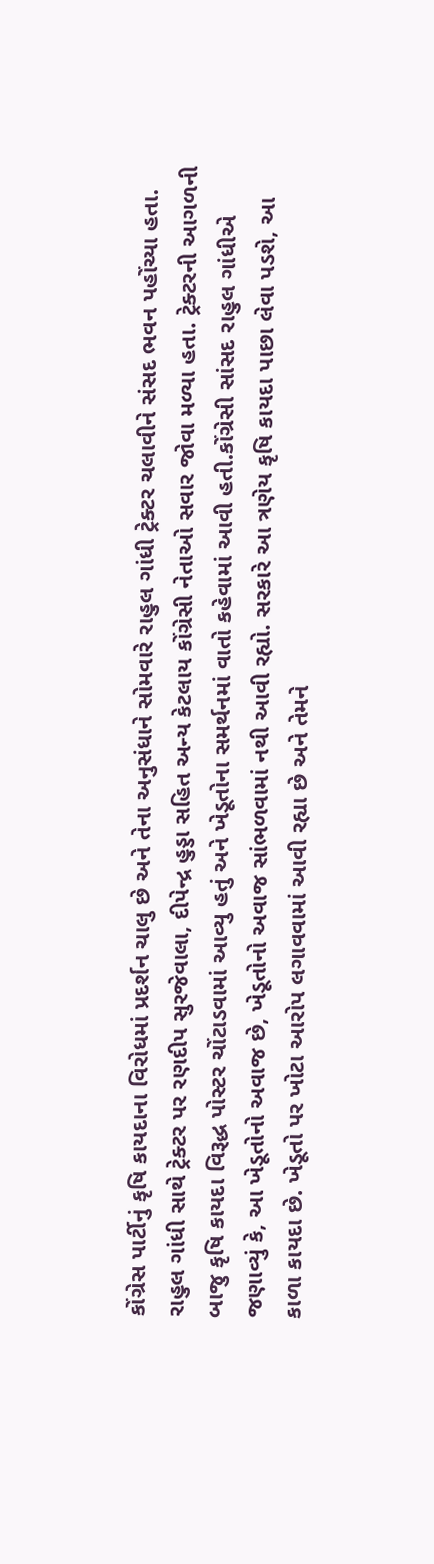કોંગ્રેસ પાર્ટીનું કૃષિ કાયદાના વિરોધમાં પ્રદર્શન ચાલુ છે અને તેના અનુસંધાને સોમવારે રાહુલ ગાંધી ટ્રેક્ટર ચલાવીને સંસદ ભવન પહોંચ્યા હતા. રાહુલ ગાંધી સાથે ટ્રેક્ટર પર રણદીપ સુરજેવાલા, દીપેન્દ્ર હુડ્ડા સહિત અન્ય કેટલાય કોંગ્રેસી નેતાઓ સવાર જોવા મળ્યા હતા. ટ્રેક્ટરની આગળની બાજુ કૃષિ કાયદા વિરૂદ્ધ પોસ્ટર ચોંટાડવામાં આવ્યુ હતું અને ખેડૂતોના સમર્થનમાં વાતો કહેવામાં આવી હતી.કોંગ્રેસી સાંસદ રાહુલ ગાંધીએ જણાવ્યું કે, આ ખેડૂતોનો અવાજ છે, ખેડૂતોનો અવાજ સાંભળવામાં નથી આવી રહ્યો. સરકારે આ ત્રણેય કૃષિ કાયદા પાછા લેવા પડશે, આ કાળા કાયદા છે. ખેડૂતો પર ખોટા આરોપ લગાવવામાં આવી રહ્યા છે અને તેમને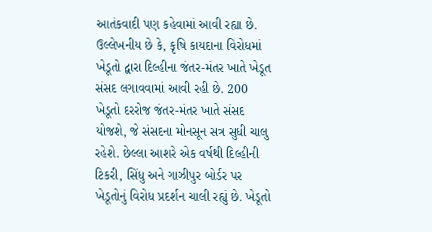આતંકવાદી પણ કહેવામાં આવી રહ્યા છે. ઉલ્લેખનીય છે કે, કૃષિ કાયદાના વિરોધમાં ખેડૂતો દ્વારા દિલ્હીના જંતર-મંતર ખાતે ખેડૂત સંસદ લગાવવામાં આવી રહી છે. 200 ખેડૂતો દરરોજ જંતર-મંતર ખાતે સંસદ યોજશે, જે સંસદના મોનસૂન સત્ર સુધી ચાલુ રહેશે. છેલ્લા આશરે એક વર્ષથી દિલ્હીની ટિકરી, સિંધુ અને ગાઝીપુર બોર્ડર પર ખેડૂતોનું વિરોધ પ્રદર્શન ચાલી રહ્યું છે. ખેડૂતો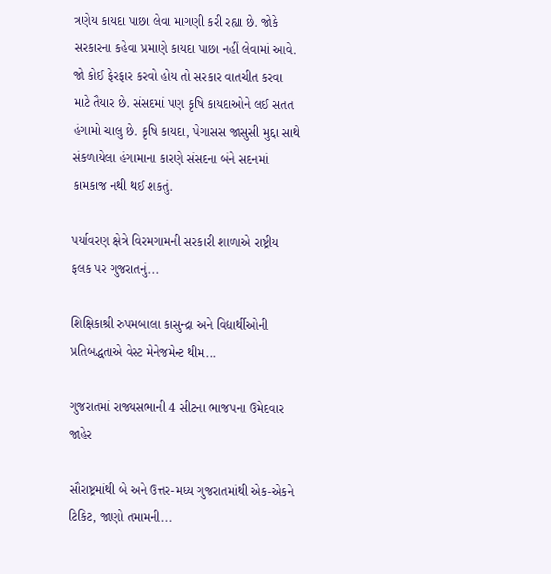ત્રણેય કાયદા પાછા લેવા માગણી કરી રહ્યા છે. જોકે સરકારના કહેવા પ્રમાણે કાયદા પાછા નહીં લેવામાં આવે. જો કોઈ ફેરફાર કરવો હોય તો સરકાર વાતચીત કરવા માટે તૈયાર છે. સંસદમાં પણ કૃષિ કાયદાઓને લઈ સતત હંગામો ચાલુ છે. કૃષિ કાયદા, પેગાસસ જાસુસી મુદ્દા સાથે સંકળાયેલા હંગામાના કારણે સંસદના બંને સદનમાં કામકાજ નથી થઈ શકતું.

પર્યાવરણ ક્ષેત્રે વિરમગામની સરકારી શાળાએ રાષ્ટ્રીય ફલક પર ગુજરાતનું...

શિક્ષિકાશ્રી રુપમબાલા કાસુન્દ્રા અને વિદ્યાર્થીઓની પ્રતિબદ્ધતાએ વેસ્ટ મેનેજમેન્ટ થીમ...

ગુજરાતમાં રાજ્યસભાની 4 સીટના ભાજપના ઉમેદવાર જાહેર

સૌરાષ્ટ્રમાંથી બે અને ઉત્તર-મધ્ય ગુજરાતમાંથી એક-એકને ટિકિટ, જાણો તમામની...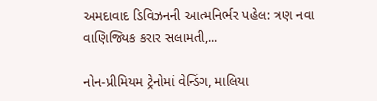અમદાવાદ ડિવિઝનની આત્મનિર્ભર પહેલ: ત્રણ નવા વાણિજ્યિક કરાર સલામતી,...

નોન-પ્રીમિયમ ટ્રેનોમાં વેન્ડિંગ, માલિયા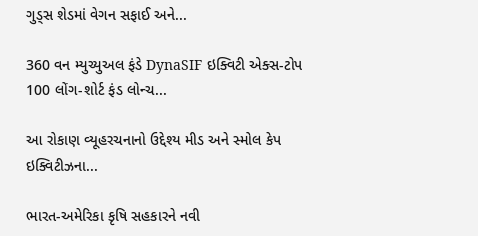ગુડ્સ શેડમાં વેગન સફાઈ અને...

360 વન મ્યુચ્યુઅલ ફંડે DynaSIF ઇક્વિટી એક્સ-ટોપ 100 લોંગ-શોર્ટ ફંડ લોન્ચ...

આ રોકાણ વ્યૂહરચનાનો ઉદ્દેશ્ય મીડ અને સ્મોલ કેપ ઇક્વિટીઝના...

ભારત-અમેરિકા કૃષિ સહકારને નવી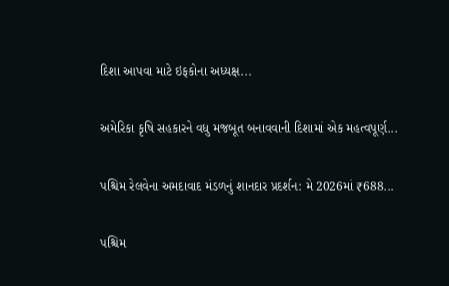દિશા આપવા માટે ઇફકોના અધ્યક્ષ...

અમેરિકા કૃષિ સહકારને વધુ મજબૂત બનાવવાની દિશામાં એક મહત્વપૂર્ણ...

પશ્ચિમ રેલવેના અમદાવાદ મંડળનું શાનદાર પ્રદર્શન: મે 2026માં ₹688...

પશ્ચિમ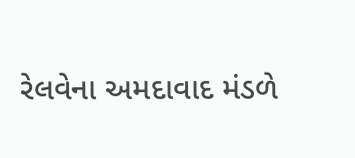રેલવેના અમદાવાદ મંડળે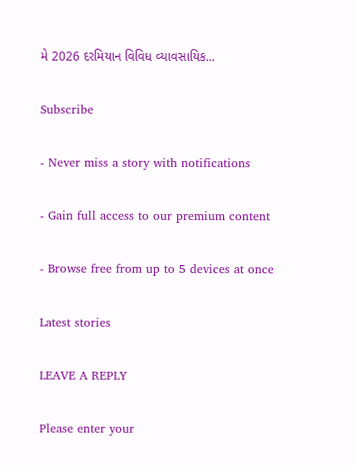મે 2026 દરમિયાન વિવિધ વ્યાવસાયિક...

Subscribe

- Never miss a story with notifications

- Gain full access to our premium content

- Browse free from up to 5 devices at once

Latest stories

LEAVE A REPLY

Please enter your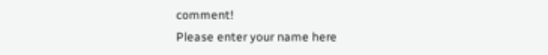comment!
Please enter your name here